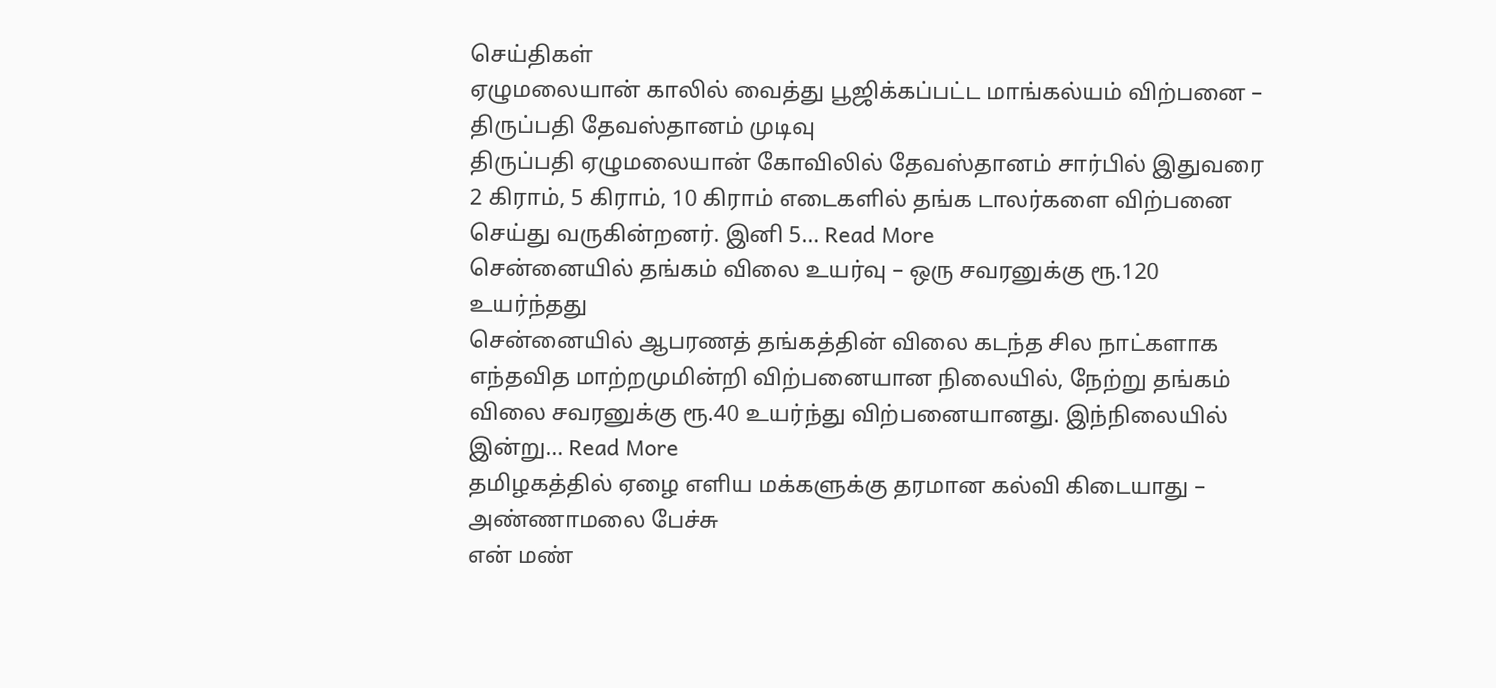செய்திகள்
ஏழுமலையான் காலில் வைத்து பூஜிக்கப்பட்ட மாங்கல்யம் விற்பனை – திருப்பதி தேவஸ்தானம் முடிவு
திருப்பதி ஏழுமலையான் கோவிலில் தேவஸ்தானம் சார்பில் இதுவரை 2 கிராம், 5 கிராம், 10 கிராம் எடைகளில் தங்க டாலர்களை விற்பனை செய்து வருகின்றனர். இனி 5… Read More
சென்னையில் தங்கம் விலை உயர்வு – ஒரு சவரனுக்கு ரூ.120 உயர்ந்தது
சென்னையில் ஆபரணத் தங்கத்தின் விலை கடந்த சில நாட்களாக எந்தவித மாற்றமுமின்றி விற்பனையான நிலையில், நேற்று தங்கம் விலை சவரனுக்கு ரூ.40 உயர்ந்து விற்பனையானது. இந்நிலையில் இன்று… Read More
தமிழகத்தில் ஏழை எளிய மக்களுக்கு தரமான கல்வி கிடையாது – அண்ணாமலை பேச்சு
என் மண்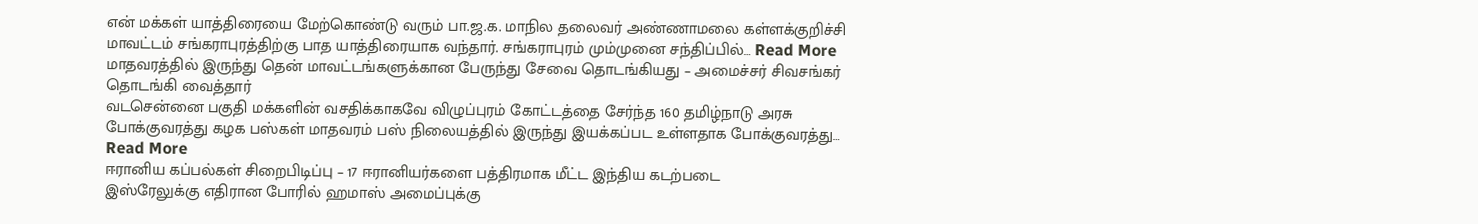என் மக்கள் யாத்திரையை மேற்கொண்டு வரும் பா.ஜ.க. மாநில தலைவர் அண்ணாமலை கள்ளக்குறிச்சி மாவட்டம் சங்கராபுரத்திற்கு பாத யாத்திரையாக வந்தார். சங்கராபுரம் மும்முனை சந்திப்பில்… Read More
மாதவரத்தில் இருந்து தென் மாவட்டங்களுக்கான பேருந்து சேவை தொடங்கியது – அமைச்சர் சிவசங்கர் தொடங்கி வைத்தார்
வடசென்னை பகுதி மக்களின் வசதிக்காகவே விழுப்புரம் கோட்டத்தை சேர்ந்த 160 தமிழ்நாடு அரசு போக்குவரத்து கழக பஸ்கள் மாதவரம் பஸ் நிலையத்தில் இருந்து இயக்கப்பட உள்ளதாக போக்குவரத்து… Read More
ஈரானிய கப்பல்கள் சிறைபிடிப்பு – 17 ஈரானியர்களை பத்திரமாக மீட்ட இந்திய கடற்படை
இஸ்ரேலுக்கு எதிரான போரில் ஹமாஸ் அமைப்புக்கு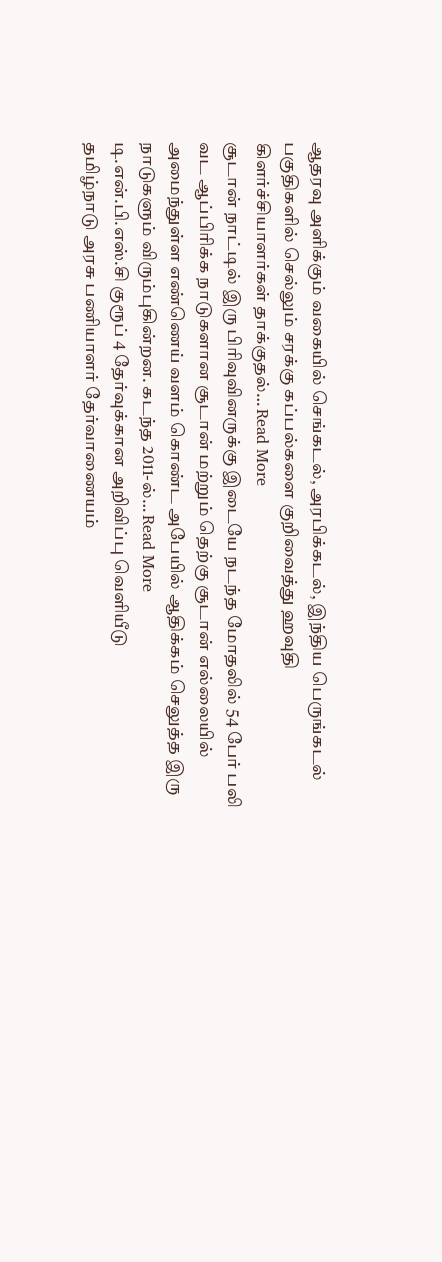ஆதரவு அளிக்கும் வகையில் செங்கடல், அரபிக்கடல், இந்திய பெருங்கடல் பகுதிகளில் செல்லும் சரக்கு கப்பல்களை குறிவைத்து ஹவுதி கிளர்ச்சியாளர்கள் தாக்குதல்… Read More
சூடான் நாட்டில் இரு பிரிவுவினருக்கு இடையே நடந்த மோதலில் 54 பேர் பலி
வட ஆப்பிரிக்க நாடுகளான சூடான் மற்றும் தெற்கு சூடான் எல்லையில் அமைந்துள்ள எண்ணெய் வளம் கொண்ட அபேயில் ஆதிக்கம் செலுத்த இரு நாடுகளும் விரும்புகின்றன. கடந்த 2011-ல்… Read More
டி.என்.பி.எஸ்.சி குரூப் 4 தேர்வுக்கான அறிவிப்பு வெளியீடு
தமிழ்நாடு அரசு பணியாளர் தேர்வாணையம்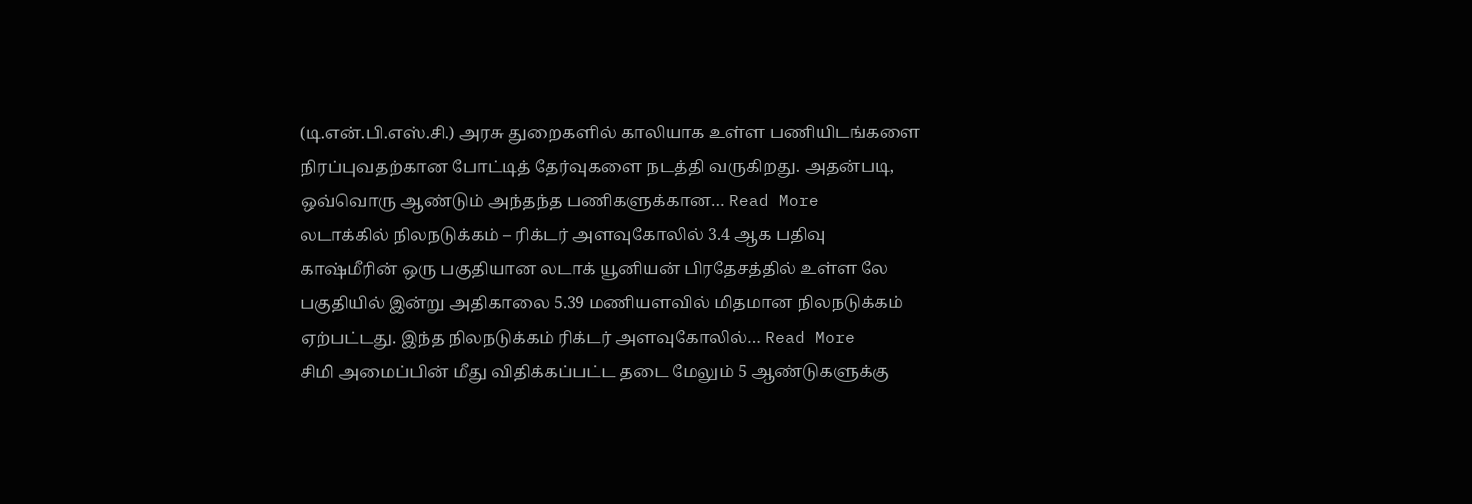(டி.என்.பி.எஸ்.சி.) அரசு துறைகளில் காலியாக உள்ள பணியிடங்களை நிரப்புவதற்கான போட்டித் தேர்வுகளை நடத்தி வருகிறது. அதன்படி, ஒவ்வொரு ஆண்டும் அந்தந்த பணிகளுக்கான… Read More
லடாக்கில் நிலநடுக்கம் – ரிக்டர் அளவுகோலில் 3.4 ஆக பதிவு
காஷ்மீரின் ஒரு பகுதியான லடாக் யூனியன் பிரதேசத்தில் உள்ள லே பகுதியில் இன்று அதிகாலை 5.39 மணியளவில் மிதமான நிலநடுக்கம் ஏற்பட்டது. இந்த நிலநடுக்கம் ரிக்டர் அளவுகோலில்… Read More
சிமி அமைப்பின் மீது விதிக்கப்பட்ட தடை மேலும் 5 ஆண்டுகளுக்கு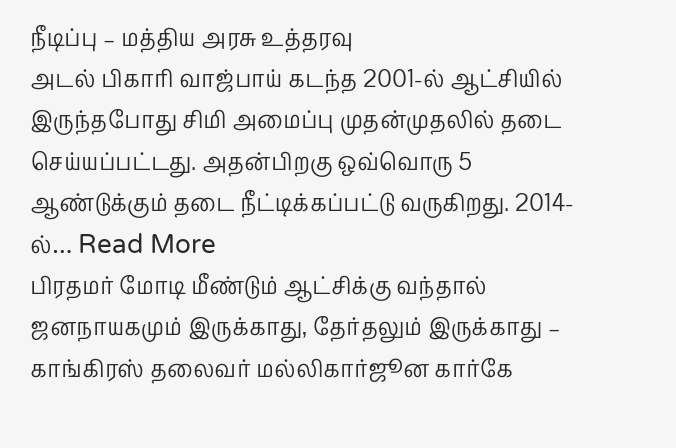நீடிப்பு – மத்திய அரசு உத்தரவு
அடல் பிகாரி வாஜ்பாய் கடந்த 2001-ல் ஆட்சியில் இருந்தபோது சிமி அமைப்பு முதன்முதலில் தடை செய்யப்பட்டது. அதன்பிறகு ஒவ்வொரு 5 ஆண்டுக்கும் தடை நீட்டிக்கப்பட்டு வருகிறது. 2014-ல்… Read More
பிரதமர் மோடி மீண்டும் ஆட்சிக்கு வந்தால் ஜனநாயகமும் இருக்காது, தேர்தலும் இருக்காது – காங்கிரஸ் தலைவர் மல்லிகார்ஜூன கார்கே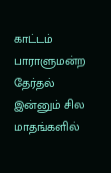காட்டம்
பாராளுமன்ற தேர்தல் இன்னும் சில மாதங்களில்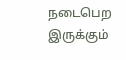நடைபெற இருக்கும்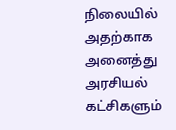நிலையில் அதற்காக அனைத்து அரசியல் கட்சிகளும்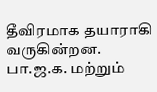தீவிரமாக தயாராகி வருகின்றன. பா.ஜ.க. மற்றும்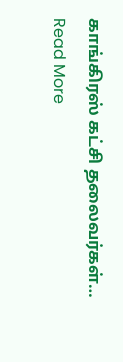காங்கிரஸ் கட்சி தலைவர்கள்… Read More